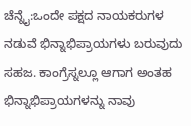ಚೆನ್ನೈ:ಒಂದೇ ಪಕ್ಷದ ನಾಯಕರುಗಳ ನಡುವೆ ಭಿನ್ನಾಭಿಪ್ರಾಯಗಳು ಬರುವುದು ಸಹಜ. ಕಾಂಗ್ರೆಸ್ನಲ್ಲೂ ಆಗಾಗ ಅಂತಹ ಭಿನ್ನಾಭಿಪ್ರಾಯಗಳನ್ನು ನಾವು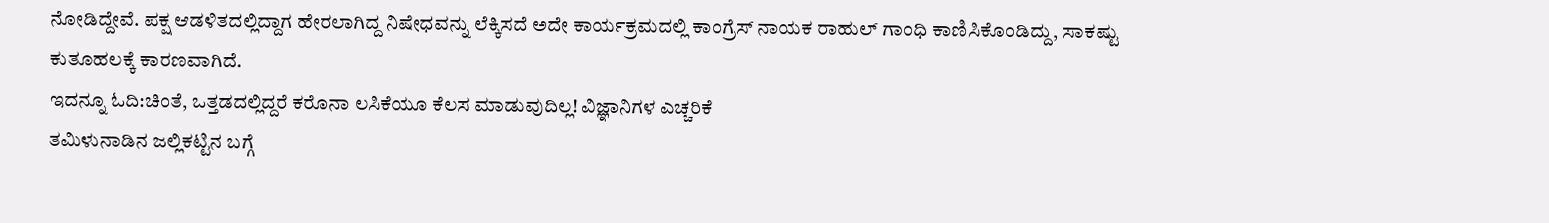ನೋಡಿದ್ದೇವೆ. ಪಕ್ಷ ಆಡಳಿತದಲ್ಲಿದ್ದಾಗ ಹೇರಲಾಗಿದ್ದ ನಿಷೇಧವನ್ನು ಲೆಕ್ಕಿಸದೆ ಅದೇ ಕಾರ್ಯಕ್ರಮದಲ್ಲಿ ಕಾಂಗ್ರೆಸ್ ನಾಯಕ ರಾಹುಲ್ ಗಾಂಧಿ ಕಾಣಿಸಿಕೊಂಡಿದ್ದು, ಸಾಕಷ್ಟು ಕುತೂಹಲಕ್ಕೆ ಕಾರಣವಾಗಿದೆ.
ಇದನ್ನೂ ಓದಿ:ಚಿಂತೆ, ಒತ್ತಡದಲ್ಲಿದ್ದರೆ ಕರೊನಾ ಲಸಿಕೆಯೂ ಕೆಲಸ ಮಾಡುವುದಿಲ್ಲ! ವಿಜ್ಞಾನಿಗಳ ಎಚ್ಚರಿಕೆ
ತಮಿಳುನಾಡಿನ ಜಲ್ಲಿಕಟ್ಟಿನ ಬಗ್ಗೆ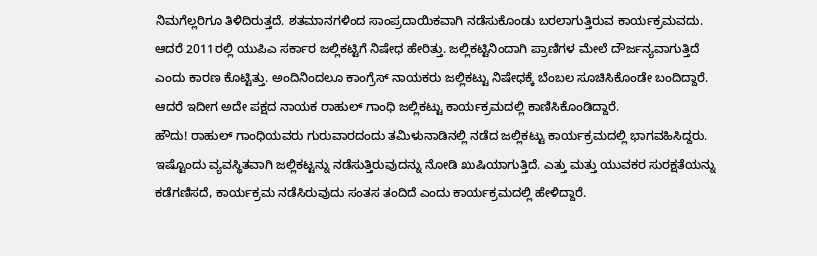ನಿಮಗೆಲ್ಲರಿಗೂ ತಿಳಿದಿರುತ್ತದೆ. ಶತಮಾನಗಳಿಂದ ಸಾಂಪ್ರದಾಯಿಕವಾಗಿ ನಡೆಸುಕೊಂಡು ಬರಲಾಗುತ್ತಿರುವ ಕಾರ್ಯಕ್ರಮವದು. ಆದರೆ 2011ರಲ್ಲಿ ಯುಪಿಎ ಸರ್ಕಾರ ಜಲ್ಲಿಕಟ್ಟಿಗೆ ನಿಷೇಧ ಹೇರಿತ್ತು. ಜಲ್ಲಿಕಟ್ಟಿನಿಂದಾಗಿ ಪ್ರಾಣಿಗಳ ಮೇಲೆ ದೌರ್ಜನ್ಯವಾಗುತ್ತಿದೆ ಎಂದು ಕಾರಣ ಕೊಟ್ಟಿತ್ತು. ಅಂದಿನಿಂದಲೂ ಕಾಂಗ್ರೆಸ್ ನಾಯಕರು ಜಲ್ಲಿಕಟ್ಟು ನಿಷೇಧಕ್ಕೆ ಬೆಂಬಲ ಸೂಚಿಸಿಕೊಂಡೇ ಬಂದಿದ್ದಾರೆ. ಆದರೆ ಇದೀಗ ಅದೇ ಪಕ್ಷದ ನಾಯಕ ರಾಹುಲ್ ಗಾಂಧಿ ಜಲ್ಲಿಕಟ್ಟು ಕಾರ್ಯಕ್ರಮದಲ್ಲಿ ಕಾಣಿಸಿಕೊಂಡಿದ್ದಾರೆ.
ಹೌದು! ರಾಹುಲ್ ಗಾಂಧಿಯವರು ಗುರುವಾರದಂದು ತಮಿಳುನಾಡಿನಲ್ಲಿ ನಡೆದ ಜಲ್ಲಿಕಟ್ಟು ಕಾರ್ಯಕ್ರಮದಲ್ಲಿ ಭಾಗವಹಿಸಿದ್ದರು. ಇಷ್ಟೊಂದು ವ್ಯವಸ್ಥಿತವಾಗಿ ಜಲ್ಲಿಕಟ್ಟನ್ನು ನಡೆಸುತ್ತಿರುವುದನ್ನು ನೋಡಿ ಖುಷಿಯಾಗುತ್ತಿದೆ. ಎತ್ತು ಮತ್ತು ಯುವಕರ ಸುರಕ್ಷತೆಯನ್ನು ಕಡೆಗಣಿಸದೆ, ಕಾರ್ಯಕ್ರಮ ನಡೆಸಿರುವುದು ಸಂತಸ ತಂದಿದೆ ಎಂದು ಕಾರ್ಯಕ್ರಮದಲ್ಲಿ ಹೇಳಿದ್ದಾರೆ.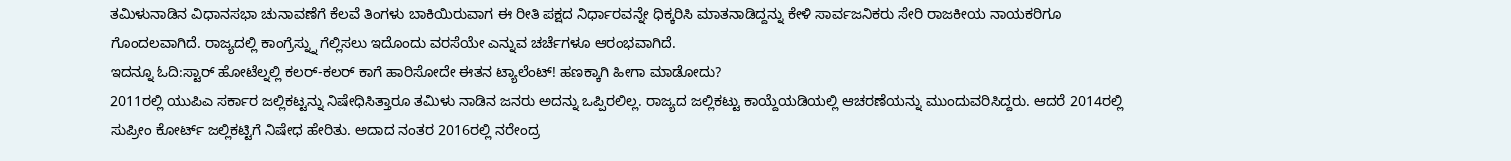ತಮಿಳುನಾಡಿನ ವಿಧಾನಸಭಾ ಚುನಾವಣೆಗೆ ಕೆಲವೆ ತಿಂಗಳು ಬಾಕಿಯಿರುವಾಗ ಈ ರೀತಿ ಪಕ್ಷದ ನಿರ್ಧಾರವನ್ನೇ ಧಿಕ್ಕರಿಸಿ ಮಾತನಾಡಿದ್ದನ್ನು ಕೇಳಿ ಸಾರ್ವಜನಿಕರು ಸೇರಿ ರಾಜಕೀಯ ನಾಯಕರಿಗೂ ಗೊಂದಲವಾಗಿದೆ. ರಾಜ್ಯದಲ್ಲಿ ಕಾಂಗ್ರೆಸ್ನ್ನು ಗೆಲ್ಲಿಸಲು ಇದೊಂದು ವರಸೆಯೇ ಎನ್ನುವ ಚರ್ಚೆಗಳೂ ಆರಂಭವಾಗಿದೆ.
ಇದನ್ನೂ ಓದಿ:ಸ್ಟಾರ್ ಹೋಟೆಲ್ನಲ್ಲಿ ಕಲರ್-ಕಲರ್ ಕಾಗೆ ಹಾರಿಸೋದೇ ಈತನ ಟ್ಯಾಲೆಂಟ್‌! ಹಣಕ್ಕಾಗಿ ಹೀಗಾ ಮಾಡೋದು?
2011ರಲ್ಲಿ ಯುಪಿಎ ಸರ್ಕಾರ ಜಲ್ಲಿಕಟ್ಟನ್ನು ನಿಷೇಧಿಸಿತ್ತಾರೂ ತಮಿಳು ನಾಡಿನ ಜನರು ಅದನ್ನು ಒಪ್ಪಿರಲಿಲ್ಲ. ರಾಜ್ಯದ ಜಲ್ಲಿಕಟ್ಟು ಕಾಯ್ದೆಯಡಿಯಲ್ಲಿ ಆಚರಣೆಯನ್ನು ಮುಂದುವರಿಸಿದ್ದರು. ಆದರೆ 2014ರಲ್ಲಿ ಸುಪ್ರೀಂ ಕೋರ್ಟ್ ಜಲ್ಲಿಕಟ್ಟಿಗೆ ನಿಷೇಧ ಹೇರಿತು. ಅದಾದ ನಂತರ 2016ರಲ್ಲಿ ನರೇಂದ್ರ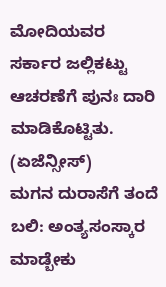ಮೋದಿಯವರ ಸರ್ಕಾರ ಜಲ್ಲಿಕಟ್ಟು ಆಚರಣೆಗೆ ಪುನಃ ದಾರಿ ಮಾಡಿಕೊಟ್ಟಿತು. (ಏಜೆನ್ಸೀಸ್)
ಮಗನ ದುರಾಸೆಗೆ ತಂದೆ ಬಲಿ: ಅಂತ್ಯಸಂಸ್ಕಾರ ಮಾಡ್ಬೇಕು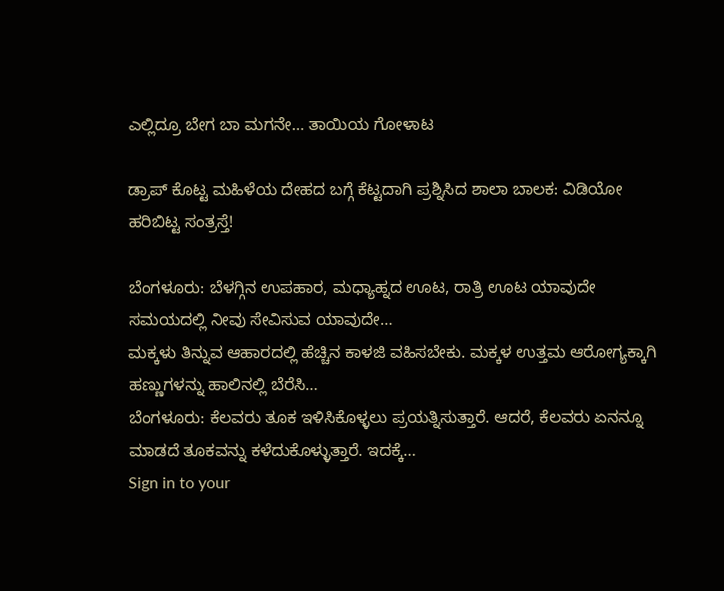ಎಲ್ಲಿದ್ರೂ ಬೇಗ ಬಾ ಮಗನೇ… ತಾಯಿಯ ಗೋಳಾಟ

ಡ್ರಾಪ್ ಕೊಟ್ಟ ಮಹಿಳೆಯ ದೇಹದ ಬಗ್ಗೆ ಕೆಟ್ಟದಾಗಿ ಪ್ರಶ್ನಿಸಿದ ಶಾಲಾ ಬಾಲಕ: ವಿಡಿಯೋ ಹರಿಬಿಟ್ಟ ಸಂತ್ರಸ್ತೆ!

ಬೆಂಗಳೂರು: ಬೆಳಗ್ಗಿನ ಉಪಹಾರ, ಮಧ್ಯಾಹ್ನದ ಊಟ, ರಾತ್ರಿ ಊಟ ಯಾವುದೇ ಸಮಯದಲ್ಲಿ ನೀವು ಸೇವಿಸುವ ಯಾವುದೇ…
ಮಕ್ಕಳು ತಿನ್ನುವ ಆಹಾರದಲ್ಲಿ ಹೆಚ್ಚಿನ ಕಾಳಜಿ ವಹಿಸಬೇಕು. ಮಕ್ಕಳ ಉತ್ತಮ ಆರೋಗ್ಯಕ್ಕಾಗಿ ಹಣ್ಣುಗಳನ್ನು ಹಾಲಿನಲ್ಲಿ ಬೆರೆಸಿ…
ಬೆಂಗಳೂರು: ಕೆಲವರು ತೂಕ ಇಳಿಸಿಕೊಳ್ಳಲು ಪ್ರಯತ್ನಿಸುತ್ತಾರೆ. ಆದರೆ, ಕೆಲವರು ಏನನ್ನೂ ಮಾಡದೆ ತೂಕವನ್ನು ಕಳೆದುಕೊಳ್ಳುತ್ತಾರೆ. ಇದಕ್ಕೆ…
Sign in to your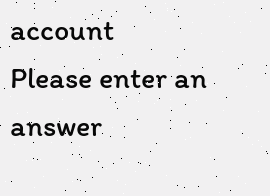account
Please enter an answer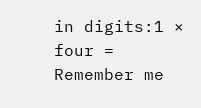in digits:1 × four =
Remember me